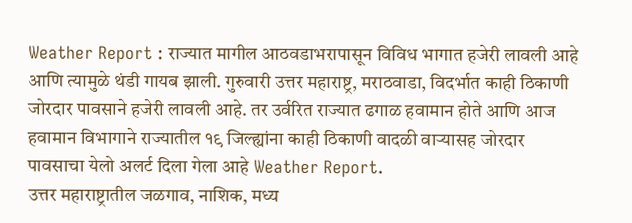Weather Report : राज्यात मागील आठवडाभरापासून विविध भागात हजेरी लावली आहे आणि त्यामुळे थंडी गायब झाली. गुरुवारी उत्तर महाराष्ट्र, मराठवाडा, विदर्भात काही ठिकाणी जोरदार पावसाने हजेरी लावली आहे. तर उर्वरित राज्यात ढगाळ हवामान होते आणि आज हवामान विभागाने राज्यातील १९ जिल्ह्यांना काही ठिकाणी वादळी वाऱ्यासह जोरदार पावसाचा येलो अलर्ट दिला गेला आहे Weather Report.
उत्तर महाराष्ट्रातील जळगाव, नाशिक, मध्य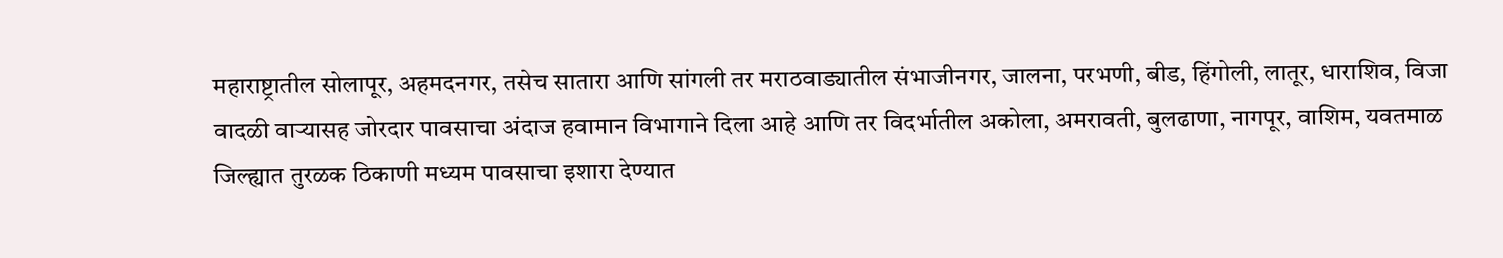महाराष्ट्रातील सोलापूर, अहमदनगर, तसेच सातारा आणि सांगली तर मराठवाड्यातील संभाजीनगर, जालना, परभणी, बीड, हिंगोली, लातूर, धाराशिव, विजा वादळी वाऱ्यासह जोरदार पावसाचा अंदाज हवामान विभागाने दिला आहे आणि तर विदर्भातील अकोला, अमरावती, बुलढाणा, नागपूर, वाशिम, यवतमाळ जिल्ह्यात तुरळक ठिकाणी मध्यम पावसाचा इशारा देण्यात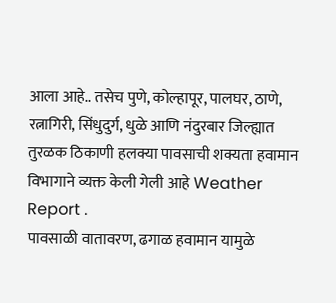आला आहे.. तसेच पुणे, कोल्हापूर, पालघर, ठाणे, रत्नागिरी, सिंधुदुर्ग, धुळे आणि नंदुरबार जिल्ह्यात तुरळक ठिकाणी हलक्या पावसाची शक्यता हवामान विभागाने व्यक्त केली गेली आहे Weather Report .
पावसाळी वातावरण, ढगाळ हवामान यामुळे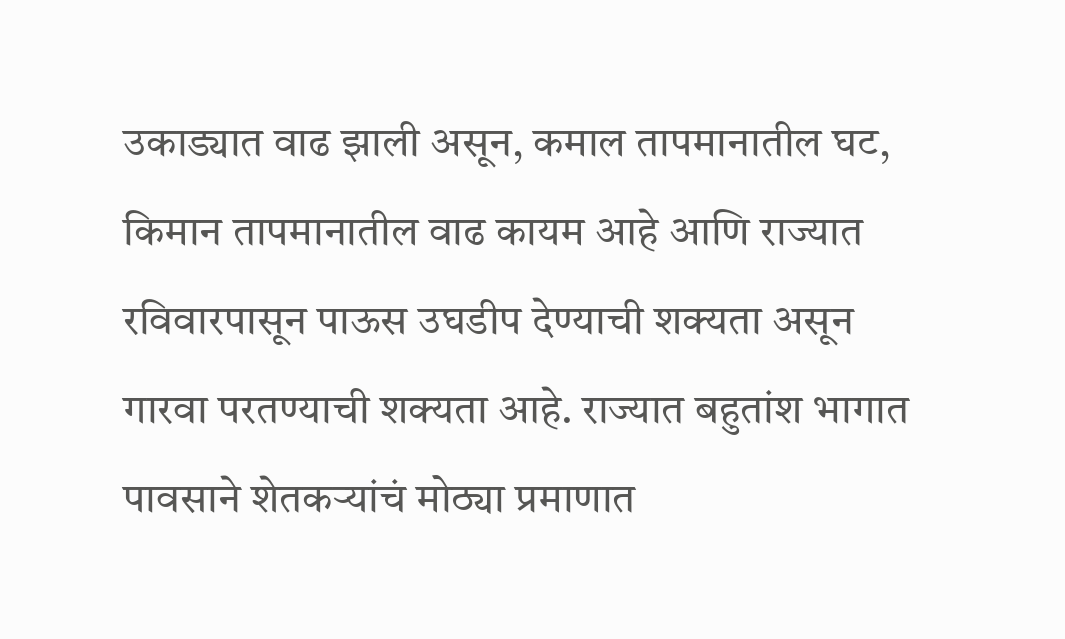उकाड्यात वाढ झाली असून, कमाल तापमानातील घट, किमान तापमानातील वाढ कायम आहे आणि राज्यात रविवारपासून पाऊस उघडीप देण्याची शक्यता असून गारवा परतण्याची शक्यता आहे. राज्यात बहुतांश भागात पावसाने शेतकऱ्यांचं मोठ्या प्रमाणात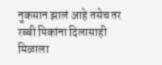नुकसान झालं आहे तसेच तर रब्बी पिकांना दिलासाही मिळाला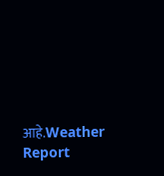आहे.Weather Report